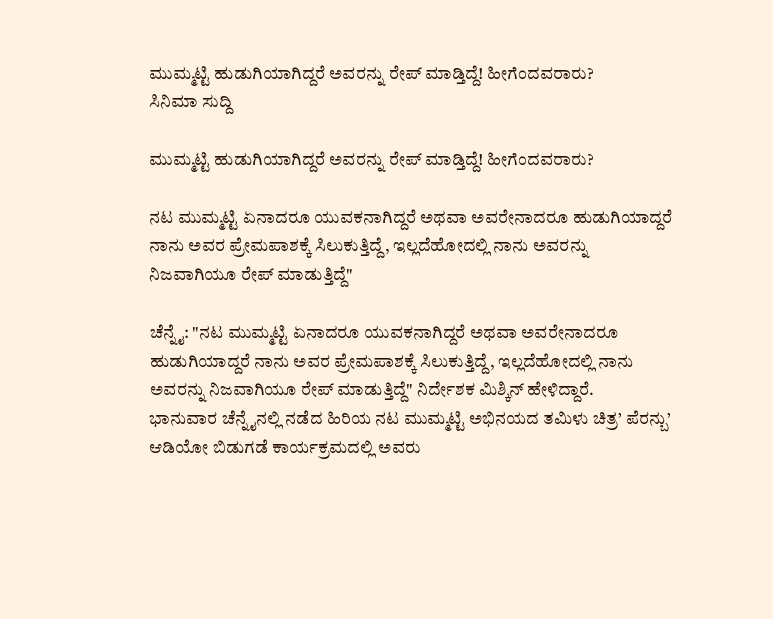ಮುಮ್ಮಟ್ಟಿ ಹುಡುಗಿಯಾಗಿದ್ದರೆ ಅವರನ್ನು ರೇಪ್ ಮಾಡ್ತಿದ್ದೆ! ಹೀಗೆಂದವರಾರು?
ಸಿನಿಮಾ ಸುದ್ದಿ

ಮುಮ್ಮಟ್ಟಿ ಹುಡುಗಿಯಾಗಿದ್ದರೆ ಅವರನ್ನು ರೇಪ್ ಮಾಡ್ತಿದ್ದೆ! ಹೀಗೆಂದವರಾರು?

ನಟ ಮುಮ್ಮಟ್ಟಿ ಏನಾದರೂ ಯುವಕನಾಗಿದ್ದರೆ ಅಥವಾ ಅವರೇನಾದರೂ ಹುಡುಗಿಯಾದ್ದರೆ ನಾನು ಅವರ ಪ್ರೇಮಪಾಶಕ್ಕೆ ಸಿಲುಕುತ್ತಿದ್ದೆ, ಇಲ್ಲದೆಹೋದಲ್ಲಿ ನಾನು ಅವರನ್ನು ನಿಜವಾಗಿಯೂ ರೇಪ್ ಮಾಡುತ್ತಿದ್ದೆ"

ಚೆನ್ನೈ: "ನಟ ಮುಮ್ಮಟ್ಟಿ ಏನಾದರೂ ಯುವಕನಾಗಿದ್ದರೆ ಅಥವಾ ಅವರೇನಾದರೂ ಹುಡುಗಿಯಾದ್ದರೆ ನಾನು ಅವರ ಪ್ರೇಮಪಾಶಕ್ಕೆ ಸಿಲುಕುತ್ತಿದ್ದೆ, ಇಲ್ಲದೆಹೋದಲ್ಲಿ ನಾನು ಅವರನ್ನು ನಿಜವಾಗಿಯೂ ರೇಪ್ ಮಾಡುತ್ತಿದ್ದೆ" ನಿರ್ದೇಶಕ ಮಿಶ್ಕಿನ್ ಹೇಳಿದ್ದಾರೆ.
ಭಾನುವಾರ ಚೆನ್ನೈನಲ್ಲಿ ನಡೆದ ಹಿರಿಯ ನಟ ಮುಮ್ಮಟ್ಟಿ ಅಭಿನಯದ ತಮಿಳು ಚಿತ್ರ’ ಪೆರನ್ಬು’ ಆಡಿಯೋ ಬಿಡುಗಡೆ ಕಾರ್ಯಕ್ರಮದಲ್ಲಿ ಅವರು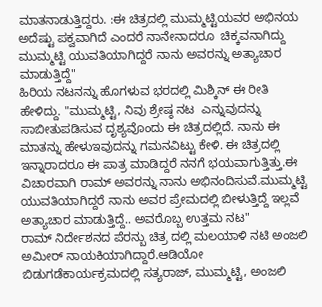ಮಾತನಾಡುತ್ತಿದ್ದರು. :ಈ ಚಿತ್ರದಲ್ಲಿ ಮುಮ್ಮಟ್ಟಿಯವರ ಅಭಿನಯ ಅದೆಷ್ಟು ಪಕ್ವವಾಗಿದೆ ಎಂದರೆ ನಾನೇನಾದರೂ  ಚಿಕ್ಕವನಾಗಿದ್ದು ಮುಮ್ಮಟ್ಟಿ ಯುವತಿಯಾಗಿದ್ದರೆ ನಾನು ಅವರನ್ನು ಅತ್ಯಾಚಾರ ಮಾಡುತ್ತಿದ್ದೆ"
ಹಿರಿಯ ನಟನನ್ನು ಹೊಗಳುವ ಭರದಲ್ಲಿ ಮಿಶ್ಕಿನ್ ಈ ರೀತಿ ಹೇಳಿದ್ದು. "ಮುಮ್ಮಟ್ಟಿ, ನಿವು ಶ್ರೇಷ್ಠ ನಟ  ಎನ್ನುವುದನ್ನು ಸಾಬೀತುಪಡಿಸುವ ದೃಶ್ಯವೊಂದು ಈ ಚಿತ್ರದಲ್ಲಿದೆ. ನಾನು ಈ ಮಾತನ್ನು ಹೇಳುಇವುದನ್ನು ಗಮನವಿಟ್ಟು ಕೇಳಿ. ಈ ಚಿತ್ರದಲ್ಲಿ ಇನ್ನಾರಾದರೂ ಈ ಪಾತ್ರ ಮಾಡಿದ್ದರೆ ನನಗೆ ಭಯವಾಗುತ್ತಿತ್ತು.ಈ ವಿಚಾರವಾಗಿ ರಾಮ್ ಅವರನ್ನು ನಾನು ಅಭಿನಂದಿಸುವೆ.ಮುಮ್ಮಟ್ಟಿ ಯುವತಿಯಾಗಿದ್ದರೆ ನಾನು ಅವರ ಪ್ರೇಮದಲ್ಲಿ ಬೀಳುತ್ತಿದ್ದೆ ಇಲ್ಲವೆ ಅತ್ಯಾಚಾರ ಮಾಡುತ್ತಿದ್ದೆ.. ಅವರೊಬ್ಬ ಉತ್ತಮ ನಟ"
ರಾಮ್ ನಿರ್ದೇಶನದ ಪೆರನ್ಬು ಚಿತ್ರ ದಲ್ಲಿ ಮಲಯಾಳಿ ನಟಿ ಅಂಜಲಿ ಅಮೀರ್ ನಾಯಕಿಯಾಗಿದ್ದಾರೆ.ಆಡಿಯೋ ಬಿಡುಗಡೆಕಾರ್ಯಕ್ರಮದಲ್ಲಿ ಸತ್ಯರಾಜ್, ಮುಮ್ಮಟ್ಟಿ, ಅಂಜಲಿ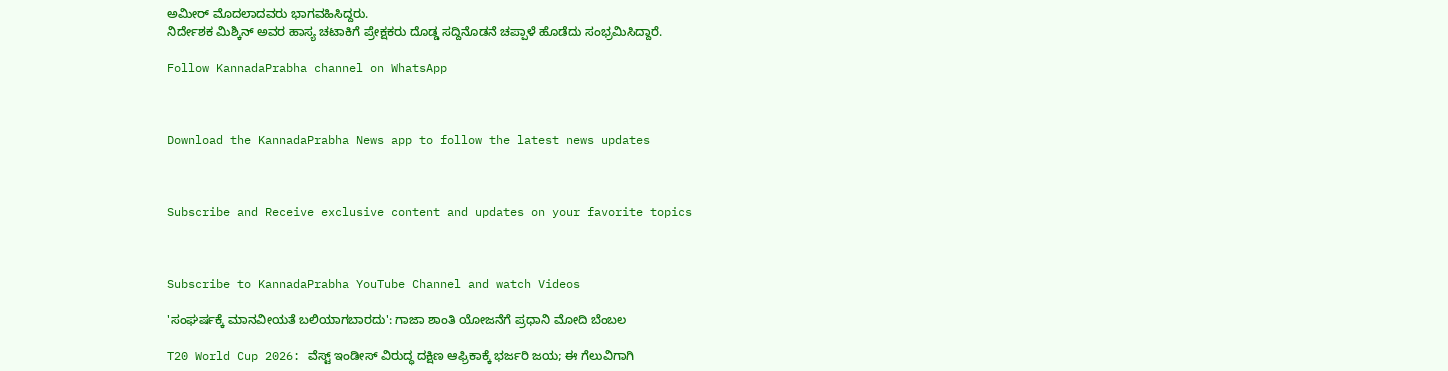ಅಮೀರ್ ಮೊದಲಾದವರು ಭಾಗವಹಿಸಿದ್ದರು.
ನಿರ್ದೇಶಕ ಮಿಶ್ಕಿನ್ ಅವರ ಹಾಸ್ಯ ಚಟಾಕಿಗೆ ಪ್ರೇಕ್ಷಕರು ದೊಡ್ಡ ಸದ್ದಿನೊಡನೆ ಚಪ್ಪಾಳೆ ಹೊಡೆದು ಸಂಭ್ರಮಿಸಿದ್ದಾರೆ.

Follow KannadaPrabha channel on WhatsApp



Download the KannadaPrabha News app to follow the latest news updates



Subscribe and Receive exclusive content and updates on your favorite topics



Subscribe to KannadaPrabha YouTube Channel and watch Videos

'ಸಂಘರ್ಷಕ್ಕೆ ಮಾನವೀಯತೆ ಬಲಿಯಾಗಬಾರದು': ಗಾಜಾ ಶಾಂತಿ ಯೋಜನೆಗೆ ಪ್ರಧಾನಿ ಮೋದಿ ಬೆಂಬಲ

T20 World Cup 2026: ವೆಸ್ಟ್ ಇಂಡೀಸ್ ವಿರುದ್ಧ ದಕ್ಷಿಣ ಆಫ್ರಿಕಾಕ್ಕೆ ಭರ್ಜರಿ ಜಯ; ಈ ಗೆಲುವಿಗಾಗಿ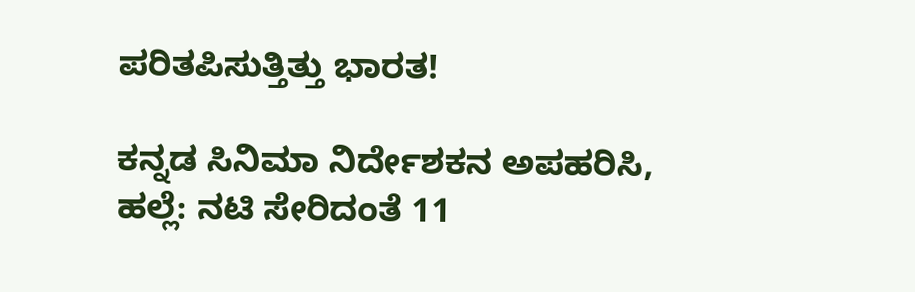ಪರಿತಪಿಸುತ್ತಿತ್ತು ಭಾರತ!

ಕನ್ನಡ ಸಿನಿಮಾ ನಿರ್ದೇಶಕನ ಅಪಹರಿಸಿ, ಹಲ್ಲೆ: ನಟಿ ಸೇರಿದಂತೆ 11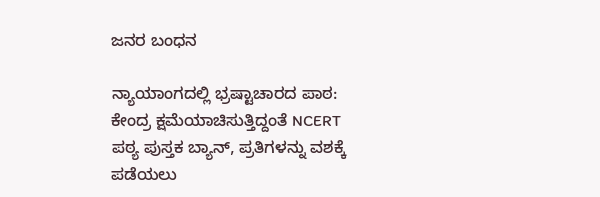ಜನರ ಬಂಧನ

ನ್ಯಾಯಾಂಗದಲ್ಲಿ ಭ್ರಷ್ಟಾಚಾರದ ಪಾಠ: ಕೇಂದ್ರ ಕ್ಷಮೆಯಾಚಿಸುತ್ತಿದ್ದಂತೆ NCERT ಪಠ್ಯ ಪುಸ್ತಕ ಬ್ಯಾನ್, ಪ್ರತಿಗಳನ್ನು ವಶಕ್ಕೆ ಪಡೆಯಲು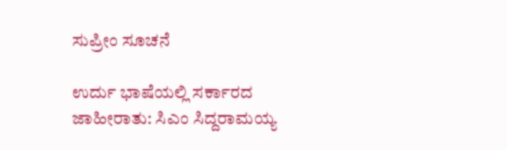ಸುಪ್ರೀಂ ಸೂಚನೆ

ಉರ್ದು ಭಾಷೆಯಲ್ಲಿ ಸರ್ಕಾರದ ಜಾಹೀರಾತು: ಸಿಎಂ ಸಿದ್ದರಾಮಯ್ಯ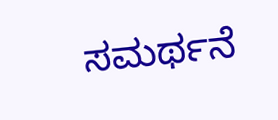ಸಮರ್ಥನೆ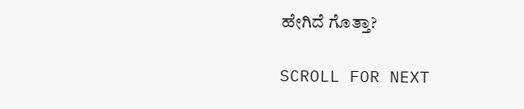ಹೇಗಿದೆ ಗೊತ್ತಾ?

SCROLL FOR NEXT